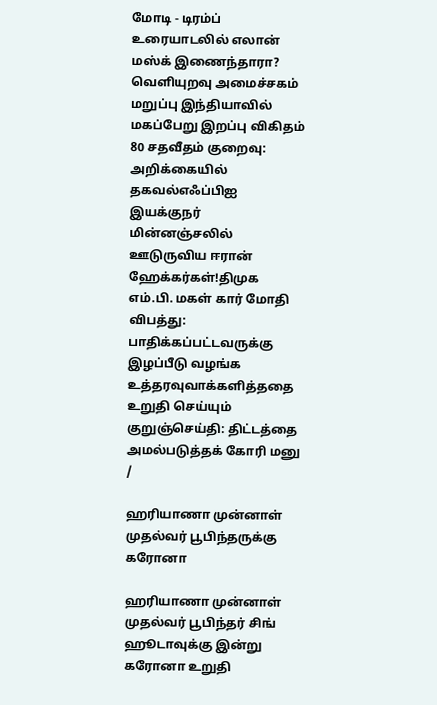மோடி - டிரம்ப் உரையாடலில் எலான் மஸ்க் இணைந்தாரா? வெளியுறவு அமைச்சகம் மறுப்பு இந்தியாவில் மகப்பேறு இறப்பு விகிதம் 80 சதவீதம் குறைவு: அறிக்கையில் தகவல்எஃப்பிஐ இயக்குநர் மின்னஞ்சலில் ஊடுருவிய ஈரான் ஹேக்கர்கள்!திமுக எம்.பி. மகள் கார் மோதி விபத்து: பாதிக்கப்பட்டவருக்கு இழப்பீடு வழங்க உத்தரவுவாக்களித்ததை உறுதி செய்யும் குறுஞ்செய்தி: திட்டத்தை அமல்படுத்தக் கோரி மனு
/

ஹரியாணா முன்னாள் முதல்வர் பூபிந்தருக்கு கரோனா

ஹரியாணா முன்னாள் முதல்வர் பூபிந்தர் சிங் ஹூடாவுக்கு இன்று கரோனா உறுதி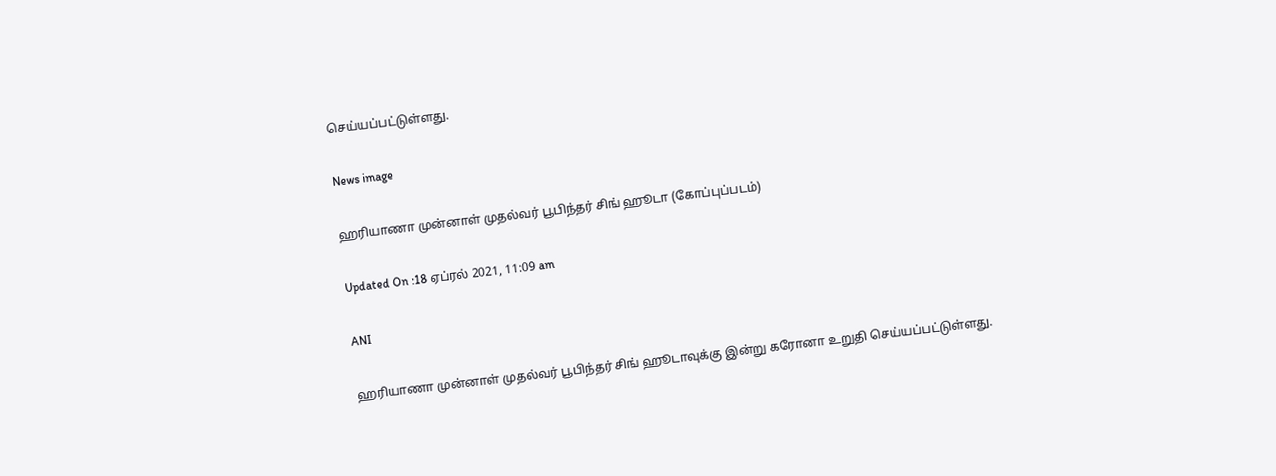செய்யப்பட்டுள்ளது.

News image

ஹரியாணா முன்னாள் முதல்வர் பூபிந்தர் சிங் ஹூடா (கோப்புப்படம்)

Updated On :18 ஏப்ரல் 2021, 11:09 am

ANI

ஹரியாணா முன்னாள் முதல்வர் பூபிந்தர் சிங் ஹூடாவுக்கு இன்று கரோனா உறுதி செய்யப்பட்டுள்ளது.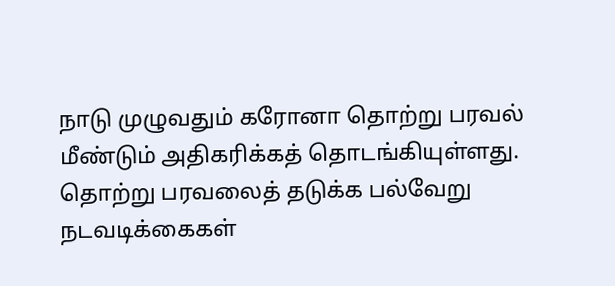நாடு முழுவதும் கரோனா தொற்று பரவல் மீண்டும் அதிகரிக்கத் தொடங்கியுள்ளது. தொற்று பரவலைத் தடுக்க பல்வேறு நடவடிக்கைகள்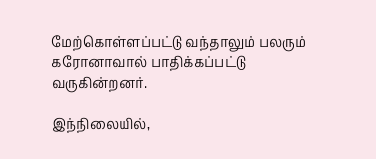மேற்கொள்ளப்பட்டு வந்தாலும் பலரும் கரோனாவால் பாதிக்கப்பட்டு வருகின்றனர்.

இந்நிலையில்,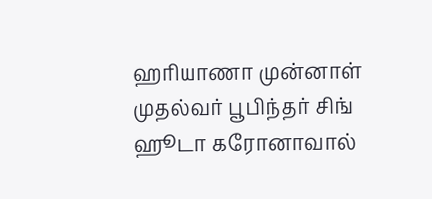ஹரியாணா முன்னாள் முதல்வர் பூபிந்தர் சிங் ஹூடா கரோனாவால்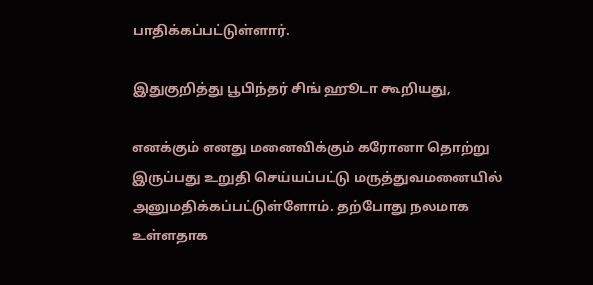பாதிக்கப்பட்டுள்ளார்.

இதுகுறித்து பூபிந்தர் சிங் ஹூடா கூறியது,

எனக்கும் எனது மனைவிக்கும் கரோனா தொற்று இருப்பது உறுதி செய்யப்பட்டு மருத்துவமனையில் அனுமதிக்கப்பட்டுள்ளோம். தற்போது நலமாக உள்ளதாக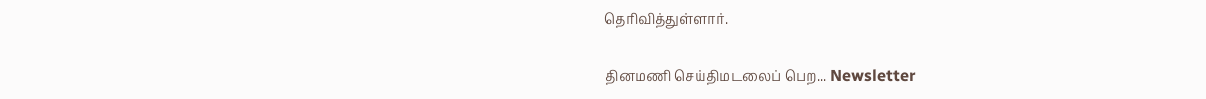தெரிவித்துள்ளார்.

தினமணி செய்திமடலைப் பெற... Newsletter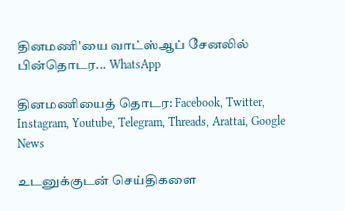தினமணி'யை வாட்ஸ்ஆப் சேனலில் பின்தொடர... WhatsApp

தினமணியைத் தொடர: Facebook, Twitter, Instagram, Youtube, Telegram, Threads, Arattai, Google News

உடனுக்குடன் செய்திகளை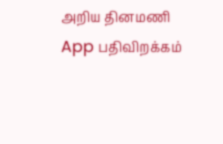அறிய தினமணி App பதிவிறக்கம்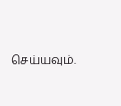செய்யவும்.